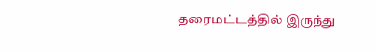தரைமட்டத்தில் இருந்து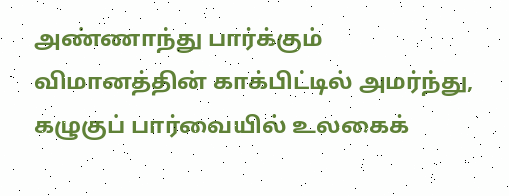அண்ணாந்து பார்க்கும் விமானத்தின் காக்பிட்டில் அமர்ந்து, கழுகுப் பார்வையில் உலகைக்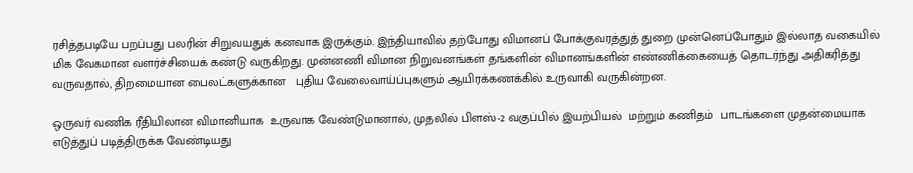ரசித்தபடியே பறப்பது பலரின் சிறுவயதுக் கனவாக இருக்கும். இந்தியாவில் தற்போது விமானப் போக்குவரத்துத் துறை முன்னெப்போதும் இல்லாத வகையில் மிக வேகமான வளர்ச்சியைக் கண்டு வருகிறது. முன்னணி விமான நிறுவனங்கள் தங்களின் விமானங்களின் எண்ணிக்கையைத் தொடர்ந்து அதிகரித்து வருவதால், திறமையான பைலட்களுக்கான   புதிய வேலைவாய்ப்புகளும் ஆயிரக்கணக்கில் உருவாகி வருகின்றன.

ஒருவர் வணிக ரீதியிலான விமானியாக  உருவாக வேண்டுமானால், முதலில் பிளஸ்-2 வகுப்பில் இயற்பியல்  மற்றும் கணிதம்  பாடங்களை முதன்மையாக எடுத்துப் படித்திருக்க வேண்டியது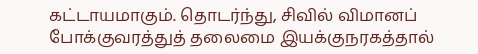கட்டாயமாகும். தொடர்ந்து, சிவில் விமானப் போக்குவரத்துத் தலைமை இயக்குநரகத்தால்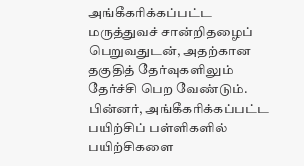அங்கீகரிக்கப்பட்ட மருத்துவச் சான்றிதழைப் பெறுவதுடன், அதற்கான தகுதித் தேர்வுகளிலும் தேர்ச்சி பெற வேண்டும். பின்னர், அங்கீகரிக்கப்பட்ட பயிற்சிப் பள்ளிகளில் பயிற்சிகளை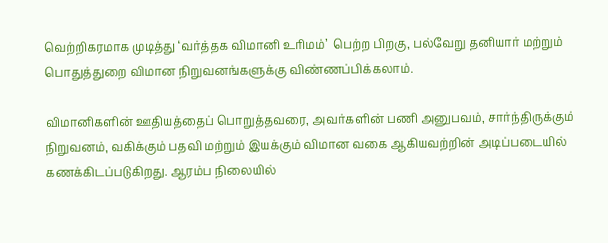வெற்றிகரமாக முடித்து ‘வர்த்தக விமானி உரிமம்’  பெற்ற பிறகு, பல்வேறு தனியார் மற்றும் பொதுத்துறை விமான நிறுவனங்களுக்கு விண்ணப்பிக்கலாம்.

விமானிகளின் ஊதியத்தைப் பொறுத்தவரை, அவர்களின் பணி அனுபவம், சார்ந்திருக்கும் நிறுவனம், வகிக்கும் பதவி மற்றும் இயக்கும் விமான வகை ஆகியவற்றின் அடிப்படையில் கணக்கிடப்படுகிறது. ஆரம்ப நிலையில்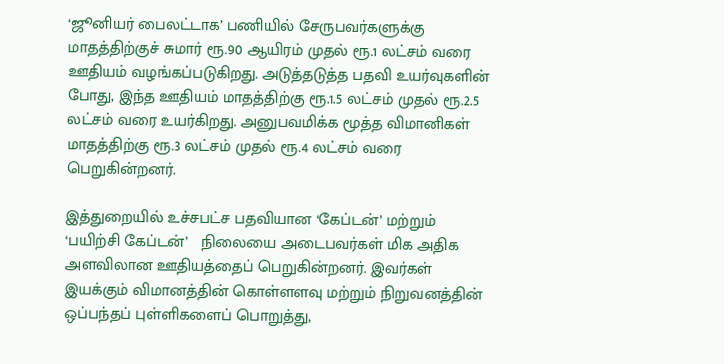‘ஜூனியர் பைலட்டாக’ பணியில் சேருபவர்களுக்கு மாதத்திற்குச் சுமார் ரூ.90 ஆயிரம் முதல் ரூ.1 லட்சம் வரை ஊதியம் வழங்கப்படுகிறது. அடுத்தடுத்த பதவி உயர்வுகளின் போது, இந்த ஊதியம் மாதத்திற்கு ரூ.1.5 லட்சம் முதல் ரூ.2.5 லட்சம் வரை உயர்கிறது. அனுபவமிக்க மூத்த விமானிகள்  மாதத்திற்கு ரூ.3 லட்சம் முதல் ரூ.4 லட்சம் வரை பெறுகின்றனர்.

இத்துறையில் உச்சபட்ச பதவியான ‘கேப்டன்’ மற்றும் ‘பயிற்சி கேப்டன்’   நிலையை அடைபவர்கள் மிக அதிக அளவிலான ஊதியத்தைப் பெறுகின்றனர். இவர்கள் இயக்கும் விமானத்தின் கொள்ளளவு மற்றும் நிறுவனத்தின் ஒப்பந்தப் புள்ளிகளைப் பொறுத்து,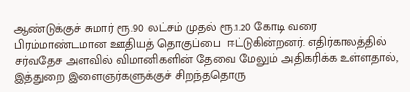ஆண்டுக்குச் சுமார் ரூ.90 லட்சம் முதல் ரூ.1.20 கோடி வரை பிரம்மாண்டமான ஊதியத் தொகுப்பை  ஈட்டுகின்றனர். எதிர்காலத்தில் சர்வதேச அளவில் விமானிகளின் தேவை மேலும் அதிகரிக்க உள்ளதால், இத்துறை இளைஞர்களுக்குச் சிறந்ததொரு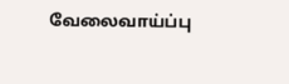வேலைவாய்ப்பு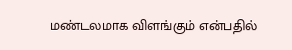மண்டலமாக விளங்கும் என்பதில்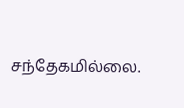சந்தேகமில்லை.